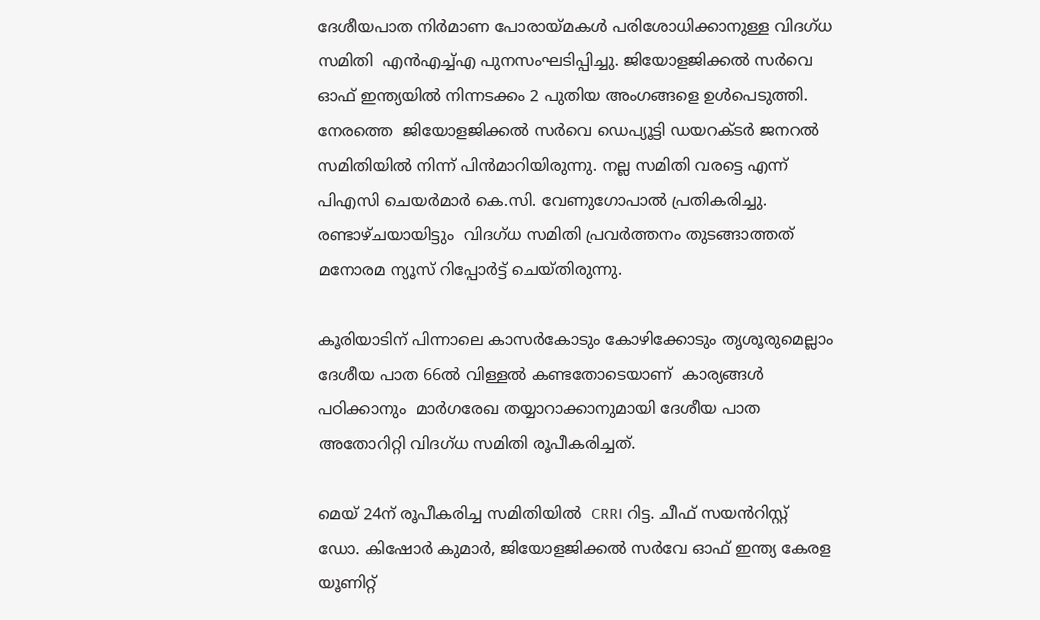ദേശീയപാത നിർമാണ പോരായ്മകൾ പരിശോധിക്കാനുള്ള വിദഗ്ധ സമിതി  എന്‍എച്ച്എ പുനസംഘടിപ്പിച്ചു. ജിയോളജിക്കൽ സർവെ ഓഫ് ഇന്ത്യയിൽ നിന്നടക്കം 2 പുതിയ അംഗങ്ങളെ ഉൾപെടുത്തി. നേരത്തെ  ജിയോളജിക്കൽ സർവെ ഡെപ്യൂട്ടി ഡയറക്ടർ ജനറൽ സമിതിയിൽ നിന്ന് പിൻമാറിയിരുന്നു. നല്ല സമിതി വരട്ടെ എന്ന് പിഎസി ചെയർമാർ കെ.സി. വേണുഗോപാൽ പ്രതികരിച്ചു. രണ്ടാഴ്ചയായിട്ടും  വിദഗ്ധ സമിതി പ്രവർത്തനം തുടങ്ങാത്തത് മനോരമ ന്യൂസ് റിപ്പോര്‍ട്ട് ചെയ്തിരുന്നു.

കൂരിയാടിന് പിന്നാലെ കാസര്‍കോടും കോഴിക്കോടും തൃശൂരുമെല്ലാം ദേശീയ പാത 66ല്‍ വിള്ളല്‍ കണ്ടതോടെയാണ്  കാര്യങ്ങള്‍ പഠിക്കാനും  മാര്‍ഗരേഖ തയ്യാറാക്കാനുമായി ദേശീയ പാത അതോറിറ്റി വിദഗ്ധ സമിതി രൂപീകരിച്ചത്.

മെയ് 24ന് രൂപീകരിച്ച സമിതിയില്‍  CRRI റിട്ട. ചീഫ് സയൻറിസ്റ്റ്  ഡോ. കിഷോർ കുമാർ, ജിയോളജിക്കൽ സർവേ ഓഫ് ഇന്ത്യ കേരള യൂണിറ്റ്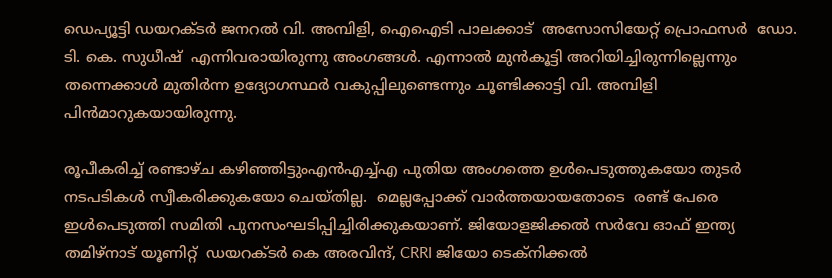ഡെപ്യൂട്ടി ഡയറക്ടർ ജനറൽ വി. അമ്പിളി, ഐഐടി പാലക്കാട്  അസോസിയേറ്റ് പ്രൊഫസര്‍  ഡോ. ടി. കെ. സുധീഷ്  എന്നിവരായിരുന്നു അംഗങ്ങള്‍. എന്നാല്‍ മുന്‍കൂട്ടി അറിയിച്ചിരുന്നില്ലെന്നും തന്നെക്കാള്‍ മുതിര്‍ന്ന ഉദ്യോഗസ്ഥര്‍ വകുപ്പിലുണ്ടെന്നും ചൂണ്ടിക്കാട്ടി വി. അമ്പിളി പിന്‍മാറുകയായിരുന്നു.

രൂപീകരിച്ച് രണ്ടാഴ്ച കഴിഞ്ഞിട്ടുംഎന്‍എച്ച്എ പുതിയ അംഗത്തെ ഉള്‍പെടുത്തുകയോ തുടര്‍ നടപടികള്‍ സ്വീകരിക്കുകയോ ചെയ്തില്ല.  മെല്ലപ്പോക്ക് വാര്‍ത്തയായതോടെ  രണ്ട് പേരെ ഇള്‍പെടുത്തി സമിതി പുനസംഘടിപ്പിച്ചിരിക്കുകയാണ്. ജിയോളജിക്കൽ സർവേ ഓഫ് ഇന്ത്യ തമിഴ്നാട് യൂണിറ്റ്  ഡയറക്ടർ കെ അരവിന്ദ്, CRRI ജിയോ ടെക്നിക്കൽ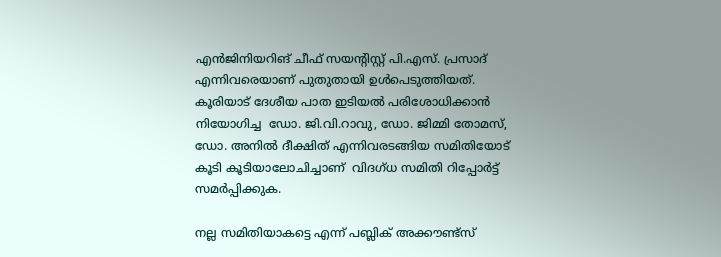എൻജിനിയറിങ് ചീഫ് സയന്‍റിസ്റ്റ് പി.എസ്. പ്രസാദ് എന്നിവരെയാണ് പുതുതായി ഉൾപെടുത്തിയത്. കൂരിയാട് ദേശീയ പാത ഇടിയല്‍ പരിശോധിക്കാന്‍ നിയോഗിച്ച  ഡോ. ജി.വി.റാവു, ഡോ. ജിമ്മി തോമസ്, ഡോ. അനില്‍ ദീക്ഷിത് എന്നിവരടങ്ങിയ സമിതിയോട് കൂടി കൂടിയാലോചിച്ചാണ്  വിദഗ്ധ സമിതി റിപ്പോര്‍ട്ട് സമര്‍പ്പിക്കുക.

നല്ല സമിതിയാകട്ടെ എന്ന് പബ്ലിക് അക്കൗണ്ട്സ്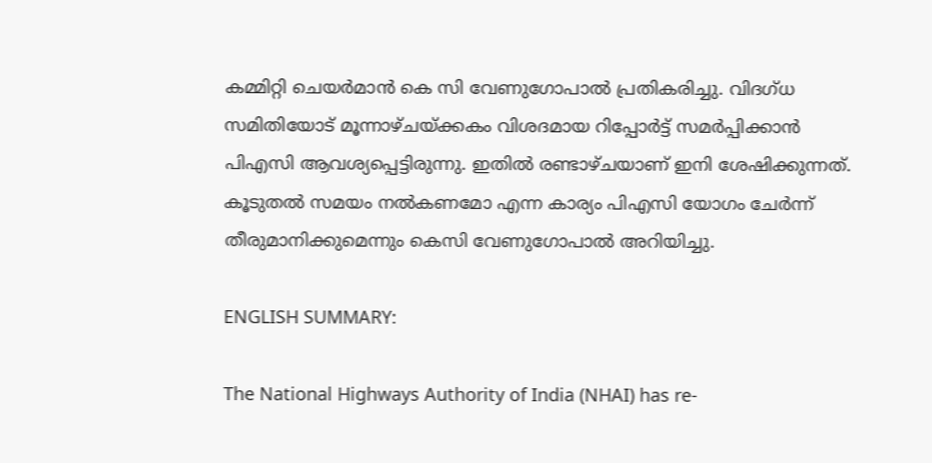കമ്മിറ്റി ചെയർമാൻ കെ സി വേണുഗോപാൽ പ്രതികരിച്ചു. വിദഗ്ധ സമിതിയോട് മൂന്നാഴ്ചയ്ക്കകം വിശദമായ റിപ്പോർട്ട് സമർപ്പിക്കാൻ പിഎസി ആവശ്യപ്പെട്ടിരുന്നു. ഇതിൽ രണ്ടാഴ്ചയാണ് ഇനി ശേഷിക്കുന്നത്. കൂടുതൽ സമയം നൽകണമോ എന്ന കാര്യം പിഎസി യോഗം ചേർന്ന് തീരുമാനിക്കുമെന്നും കെസി വേണുഗോപാൽ അറിയിച്ചു.

ENGLISH SUMMARY:

The National Highways Authority of India (NHAI) has re-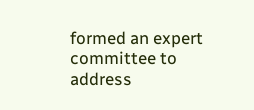formed an expert committee to address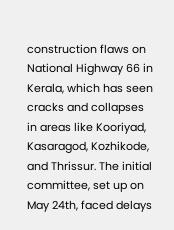construction flaws on National Highway 66 in Kerala, which has seen cracks and collapses in areas like Kooriyad, Kasaragod, Kozhikode, and Thrissur. The initial committee, set up on May 24th, faced delays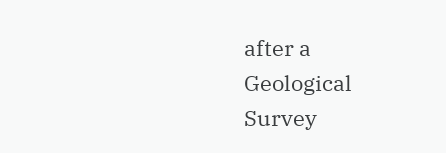after a Geological Survey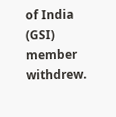of India (GSI) member withdrew.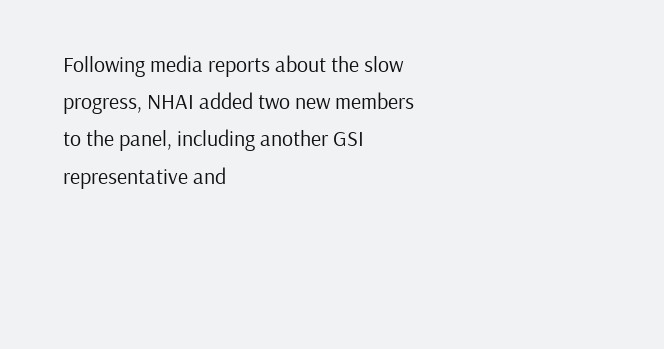Following media reports about the slow progress, NHAI added two new members to the panel, including another GSI representative and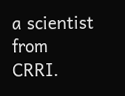a scientist from CRRI.